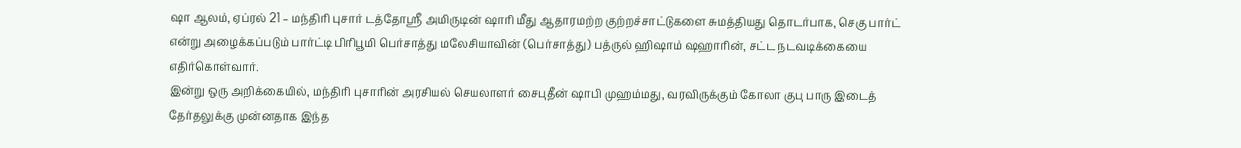ஷா ஆலம், ஏப்ரல் 21 – மந்திரி புசார் டத்தோஸ்ரீ அமிருடின் ஷாரி மீது ஆதாரமற்ற குற்றச்சாட்டுகளை சுமத்தியது தொடர்பாக, செகு பார்ட் என்று அழைக்கப்படும் பார்ட்டி பிரிபூமி பெர்சாத்து மலேசியாவின் (பெர்சாத்து) பத்ருல் ஹிஷாம் ஷஹாரின், சட்ட நடவடிக்கையை எதிர்கொள்வார்.
இன்று ஒரு அறிக்கையில், மந்திரி புசாரின் அரசியல் செயலாளர் சைபுதீன் ஷாபி முஹம்மது, வரவிருக்கும் கோலா குபு பாரு இடைத் தேர்தலுக்கு முன்னதாக இந்த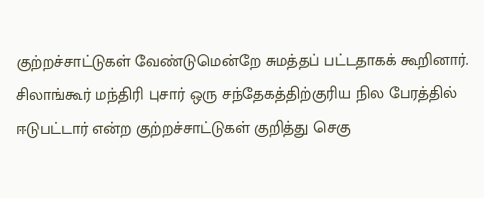குற்றச்சாட்டுகள் வேண்டுமென்றே சுமத்தப் பட்டதாகக் கூறினார்.
சிலாங்கூர் மந்திரி புசார் ஒரு சந்தேகத்திற்குரிய நில பேரத்தில் ஈடுபட்டார் என்ற குற்றச்சாட்டுகள் குறித்து செகு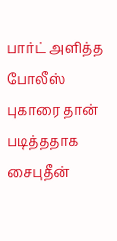பார்ட் அளித்த போலீஸ் புகாரை தான் படித்ததாக சைபுதீன்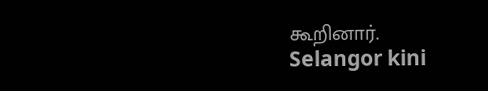கூறினார்.
Selangor kini